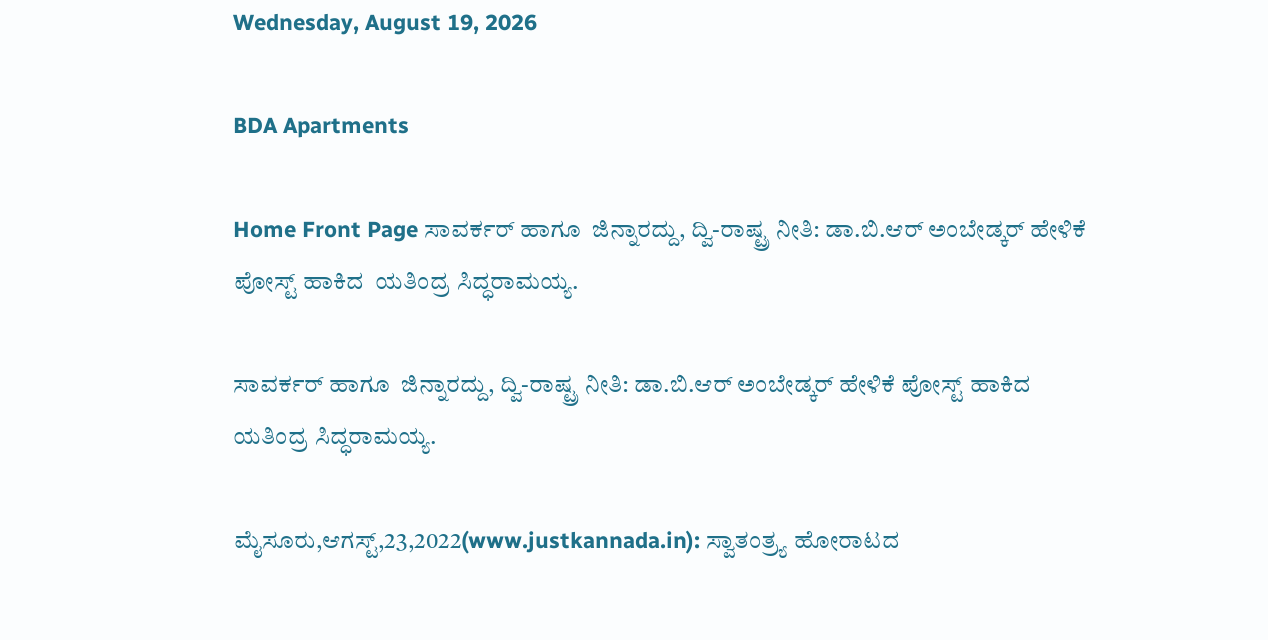Wednesday, August 19, 2026

BDA Apartments

Home Front Page ಸಾವರ್ಕರ್ ಹಾಗೂ  ಜಿನ್ನಾರದ್ದು, ದ್ವಿ-ರಾಷ್ಟ್ರ ನೀತಿ: ಡಾ.ಬಿ.ಆರ್ ಅಂಬೇಡ್ಕರ್ ಹೇಳಿಕೆ ಪೋಸ್ಟ್ ಹಾಕಿದ  ಯತಿಂದ್ರ ಸಿದ್ಧರಾಮಯ್ಯ.

ಸಾವರ್ಕರ್ ಹಾಗೂ  ಜಿನ್ನಾರದ್ದು, ದ್ವಿ-ರಾಷ್ಟ್ರ ನೀತಿ: ಡಾ.ಬಿ.ಆರ್ ಅಂಬೇಡ್ಕರ್ ಹೇಳಿಕೆ ಪೋಸ್ಟ್ ಹಾಕಿದ  ಯತಿಂದ್ರ ಸಿದ್ಧರಾಮಯ್ಯ.

ಮೈಸೂರು,ಆಗಸ್ಟ್,23,2022(www.justkannada.in): ಸ್ವಾತಂತ್ರ್ಯ ಹೋರಾಟದ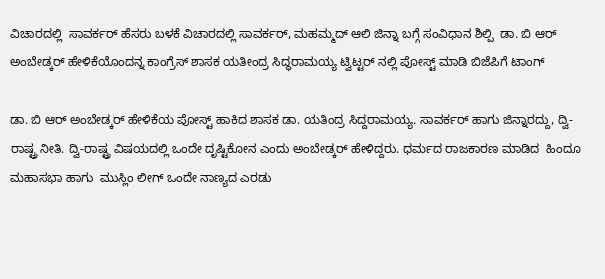ವಿಚಾರದಲ್ಲಿ  ಸಾವರ್ಕರ್ ಹೆಸರು ಬಳಕೆ ವಿಚಾರದಲ್ಲಿ ಸಾವರ್ಕರ್, ಮಹಮ್ಮದ್ ಆಲಿ ಜಿನ್ನಾ ಬಗ್ಗೆ ಸಂವಿಧಾನ ಶಿಲ್ಪಿ  ಡಾ. ಬಿ ಆರ್ ಅಂಬೇಡ್ಕರ್ ಹೇಳಿಕೆಯೊಂದನ್ನ ಕಾಂಗ್ರೆಸ್ ಶಾಸಕ ಯತೀಂದ್ರ ಸಿದ್ಧರಾಮಯ್ಯ ಟ್ವಿಟ್ಟರ್ ನಲ್ಲಿ ಪೋಸ್ಟ್ ಮಾಡಿ ಬಿಜೆಪಿಗೆ ಟಾಂಗ್

ಡಾ. ಬಿ ಆರ್ ಅಂಬೇಡ್ಕರ್ ಹೇಳಿಕೆಯ ಪೋಸ್ಟ್ ಹಾಕಿದ ಶಾಸಕ ಡಾ. ಯತಿಂದ್ರ ಸಿದ್ದರಾಮಯ್ಯ. ಸಾವರ್ಕರ್ ಹಾಗು ಜಿನ್ನಾರದ್ದು, ದ್ವಿ-ರಾಷ್ಟ್ರ ನೀತಿ. ದ್ವಿ-ರಾಷ್ಟ್ರ ವಿಷಯದಲ್ಲಿ ಒಂದೇ ದೃಷ್ಟಿಕೋನ ಎಂದು ಅಂಬೇಡ್ಕರ್ ಹೇಳಿದ್ದರು. ಧರ್ಮದ ರಾಜಕಾರಣ ಮಾಡಿದ  ಹಿಂದೂ ಮಹಾಸಭಾ ಹಾಗು  ಮುಸ್ಲಿಂ ಲೀಗ್ ಒಂದೇ ನಾಣ್ಯದ ಎರಡು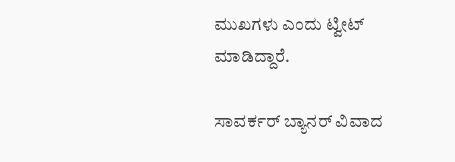ಮುಖಗಳು ಎಂದು ಟ್ವೀಟ್ ಮಾಡಿದ್ದಾರೆ.

ಸಾವರ್ಕರ್ ಬ್ಯಾನರ್ ವಿವಾದ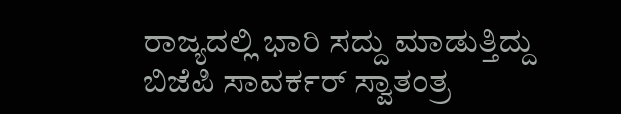ರಾಜ್ಯದಲ್ಲಿ ಭಾರಿ ಸದ್ದು ಮಾಡುತ್ತಿದ್ದು  ಬಿಜೆಪಿ ಸಾವರ್ಕರ್ ಸ್ವಾತಂತ್ರ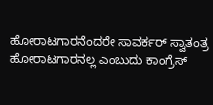ಹೋರಾಟಗಾರನೆಂದರೇ ಸಾವರ್ಕರ್ ಸ್ವಾತಂತ್ರ ಹೋರಾಟಗಾರನಲ್ಲ ಎಂಬುದು ಕಾಂಗ್ರೆಸ್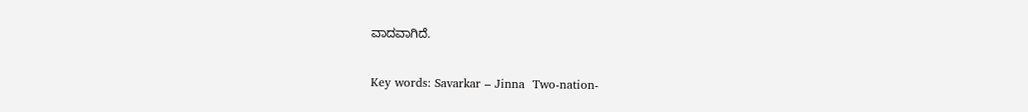ವಾದವಾಗಿದೆ.

Key words: Savarkar – Jinna  Two-nation-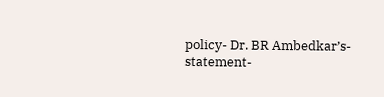policy- Dr. BR Ambedkar’s- statement-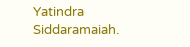Yatindra Siddaramaiah.